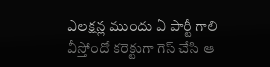ఎలక్షన్ల ముందు ఏ పార్టీ గాలి వీస్తోందో కరెక్టుగా గెస్ చేసి ఆ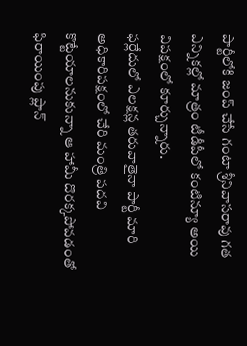పార్టీలోకి జంప్ చేసే గంటా శ్రీనివాసరావు గత ఎన్నికల్లో మాత్రం టీడీపీలో కంటిన్యూ అయి విపక్షంలో కూర్చున్నారు.
ఫర్లేదులో ఎలక్షన్ల తరువాతైనా పార్టీ మారి అధికారిపక్షంలో చేరి మంత్రి పదవి కొట్టేయాలనుకున్నా ఆ హామీ దొరక్కపోవడంతో ఫిరాయింపు ప్లాన్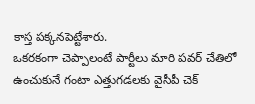కాస్త పక్కనపెట్టేశారు.
ఒకరకంగా చెప్పాలంటే పార్టీలు మారి పవర్ చేతిలో ఉంచుకునే గంటా ఎత్తుగడలకు వైసీపీ చెక్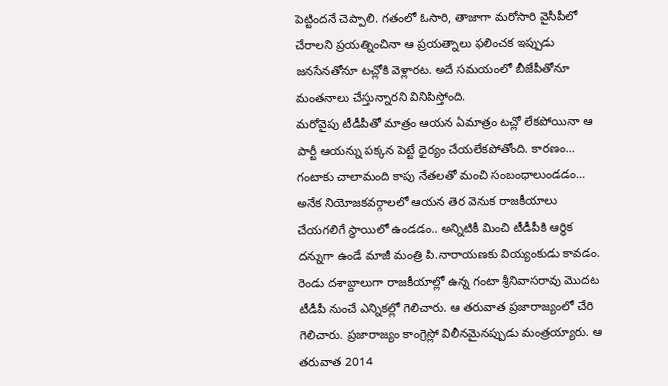పెట్టిందనే చెప్పాలి. గతంలో ఓసారి, తాజాగా మరోసారి వైసీపీలో చేరాలని ప్రయత్నించినా ఆ ప్రయత్నాలు ఫలించక ఇప్పుడు జనసేనతోనూ టచ్లోకి వెళ్లారట. అదే సమయంలో బీజేపీతోనూ మంతనాలు చేస్తున్నారని వినిపిస్తోంది.
మరోవైపు టీడీపీతో మాత్రం ఆయన ఏమాత్రం టచ్లో లేకపోయినా ఆ పార్టీ ఆయన్ను పక్కన పెట్టే ధైర్యం చేయలేకపోతోంది. కారణం… గంటాకు చాలామంది కాపు నేతలతో మంచి సంబంధాలుండడం… అనేక నియోజకవర్గాలలో ఆయన తెర వెనుక రాజకీయాలు చేయగలిగే స్థాయిలో ఉండడం.. అన్నిటికీ మించి టీడీపీకి ఆర్థిక దన్నుగా ఉండే మాజీ మంత్రి పి.నారాయణకు వియ్యంకుడు కావడం.
రెండు దశాబ్దాలుగా రాజకీయాల్లో ఉన్న గంటా శ్రీనివాసరావు మొదట టీడీపీ నుంచే ఎన్నికల్లో గెలిచారు. ఆ తరువాత ప్రజారాజ్యంలో చేరి గెలిచారు. ప్రజారాజ్యం కాంగ్రెస్లో విలీనమైనప్పుడు మంత్రయ్యారు. ఆ తరువాత 2014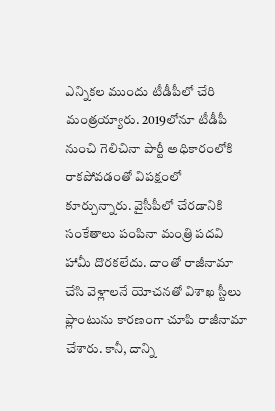ఎన్నికల ముందు టీడీపీలో చేరి మంత్రయ్యారు. 2019లోనూ టీడీపీ నుంచి గెలిచినా పార్టీ అధికారంలోకి రాకపోవడంతో విపక్షంలో కూర్చున్నారు. వైసీపీలో చేరడానికి సంకేతాలు పంపినా మంత్రి పదవి హామీ దొరకలేదు. దాంతో రాజీనామా చేసి వెళ్లాలనే యోచనతో విశాఖ స్టీలు ప్లాంటును కారణంగా చూపి రాజీనామా చేశారు. కానీ, దాన్ని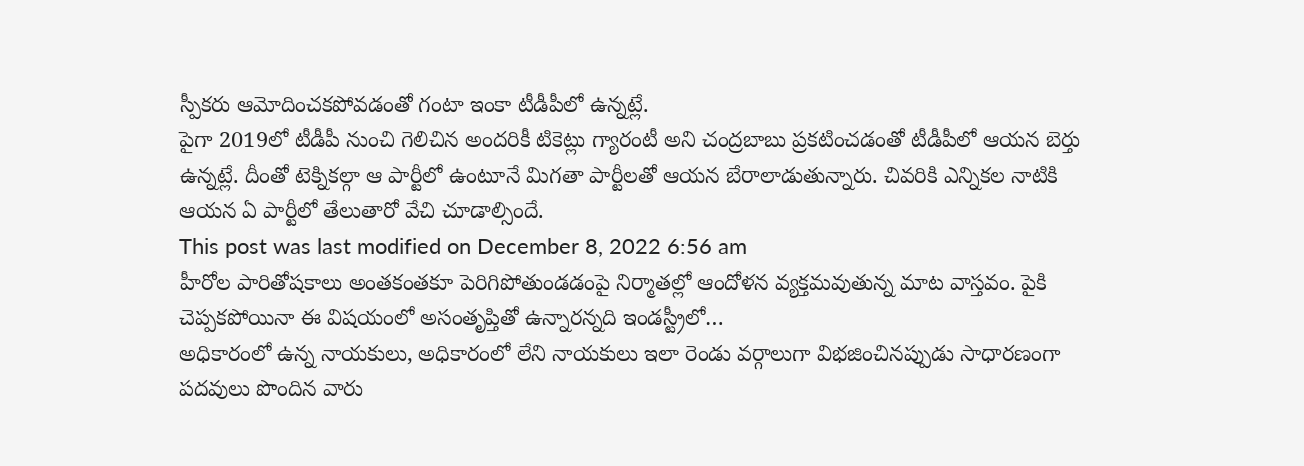స్పీకరు ఆమోదించకపోవడంతో గంటా ఇంకా టీడీపీలో ఉన్నట్లే.
పైగా 2019లో టీడీపీ నుంచి గెలిచిన అందరికీ టికెట్లు గ్యారంటీ అని చంద్రబాబు ప్రకటించడంతో టీడీపీలో ఆయన బెర్తు ఉన్నట్లే. దీంతో టెక్నికల్గా ఆ పార్టీలో ఉంటూనే మిగతా పార్టీలతో ఆయన బేరాలాడుతున్నారు. చివరికి ఎన్నికల నాటికి ఆయన ఏ పార్టీలో తేలుతారో వేచి చూడాల్సిందే.
This post was last modified on December 8, 2022 6:56 am
హీరోల పారితోషకాలు అంతకంతకూ పెరిగిపోతుండడంపై నిర్మాతల్లో ఆందోళన వ్యక్తమవుతున్న మాట వాస్తవం. పైకి చెప్పకపోయినా ఈ విషయంలో అసంతృప్తితో ఉన్నారన్నది ఇండస్ట్రీలో…
అధికారంలో ఉన్న నాయకులు, అధికారంలో లేని నాయకులు ఇలా రెండు వర్గాలుగా విభజించినప్పుడు సాధారణంగా పదవులు పొందిన వారు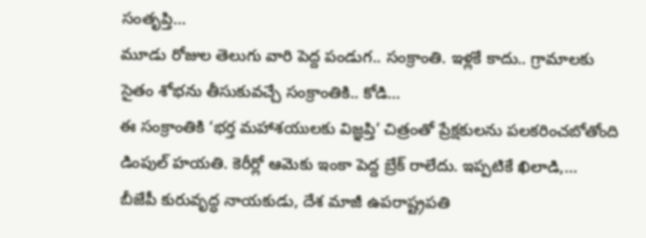సంతృప్తి…
మూడు రోజుల తెలుగు వారి పెద్ద పండుగ.. సంక్రాంతి. ఇళ్లకే కాదు.. గ్రామాలకు సైతం శోభను తీసుకువచ్చే సంక్రాంతికి.. కోడి…
ఈ సంక్రాంతికి ‘భర్త మహాశయులకు విజ్ఞప్తి’ చిత్రంతో ప్రేక్షకులను పలకరించబోతోంది డింపుల్ హయతి. కెరీర్లో ఆమెకు ఇంకా పెద్ద బ్రేక్ రాలేదు. ఇప్పటికే ఖిలాడి,…
బీజేపీ కురువృద్ధ నాయకుడు, దేశ మాజీ ఉపరాష్ట్రపతి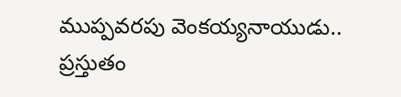ముప్పవరపు వెంకయ్యనాయుడు.. ప్రస్తుతం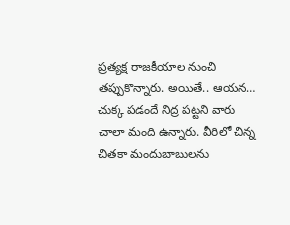ప్రత్యక్ష రాజకీయాల నుంచి తప్పుకొన్నారు. అయితే.. ఆయన…
చుక్క పడందే నిద్ర పట్టని వారు చాలా మంది ఉన్నారు. వీరిలో చిన్న చితకా మందుబాబులను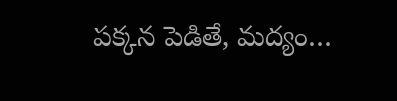పక్కన పెడితే, మద్యం…